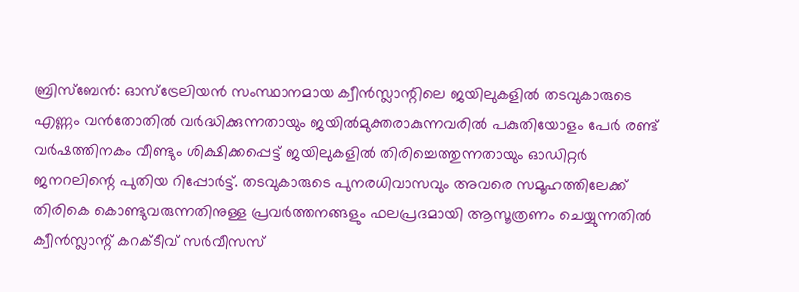ബ്രിസ്ബേൻ: ഓസ്ട്രേലിയൻ സംസ്ഥാനമായ ക്വീൻസ്ലാന്റിലെ ജയിലുകളിൽ തടവുകാരുടെ എണ്ണം വൻതോതിൽ വർദ്ധിക്കുന്നതായും ജയിൽമുക്തരാകുന്നവരിൽ പകുതിയോളം പേർ രണ്ട് വർഷത്തിനകം വീണ്ടും ശിക്ഷിക്കപ്പെട്ട് ജയിലുകളിൽ തിരിച്ചെത്തുന്നതായും ഓഡിറ്റർ ജനറലിന്റെ പുതിയ റിപ്പോർട്ട്. തടവുകാരുടെ പുനരധിവാസവും അവരെ സമൂഹത്തിലേക്ക് തിരികെ കൊണ്ടുവരുന്നതിനുള്ള പ്രവർത്തനങ്ങളും ഫലപ്രദമായി ആസൂത്രണം ചെയ്യുന്നതിൽ ക്വീൻസ്ലാന്റ് കറക്ടീവ് സർവീസസ്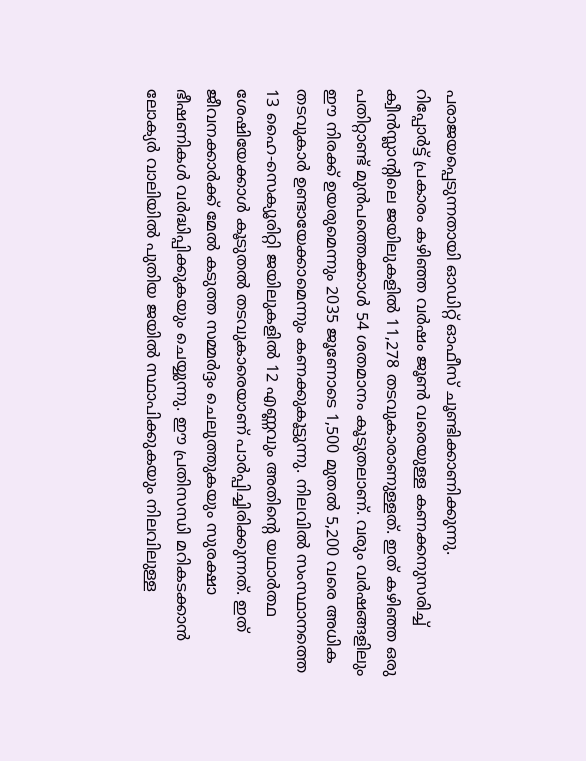പരാജയപ്പെടുന്നതായി ഓഡിറ്റ് ഓഫീസ് ചൂണ്ടിക്കാണിക്കുന്നു.
റിപ്പോർട്ട് പ്രകാരം കഴിഞ്ഞ വർഷം ജൂൺ വരെയുള്ള കണക്കനുസരിച്ച് ക്വീൻസ്ലാന്റിലെ ജയിലുകളിൽ 11,278 തടവുകാരാണുള്ളത്. ഇത് കഴിഞ്ഞ ഒരു പതിറ്റാണ്ട് മുൻപത്തെക്കാൾ 54 ശതമാനം കൂടുതലാണ്. വരും വർഷങ്ങളിലും ഈ നിരക്ക് ഉയരുമെന്നും 2035 ജൂണോടെ 1,500 മുതൽ 5,200 വരെ അധിക തടവുകാർ ഉണ്ടായേക്കാമെന്നും കണക്കുകൂട്ടുന്നു. നിലവിൽ സംസ്ഥാനത്തെ 13 ഹൈ-സെക്യൂരിറ്റി ജയിലുകളിൽ 12 എണ്ണവും അതിന്റെ യഥാർത്ഥ ശേഷിയേക്കാൾ കൂടുതൽ തടവുകാരെയാണ് പാർപ്പിച്ചിരിക്കുന്നത്. ഇത് ജീവനക്കാർക്ക് മേൽ കടുത്ത സമ്മർദ്ദം ചെലുത്തുകയും സുരക്ഷാ ഭീഷണികൾ വർദ്ധിപ്പിക്കുകയും ചെയ്യുന്നു. ഈ പ്രതിസന്ധി മറികടക്കാൻ ലോക്യർ വാലിയിൽ പുതിയ ജയിൽ സ്ഥാപിക്കുകയും നിലവിലുള്ള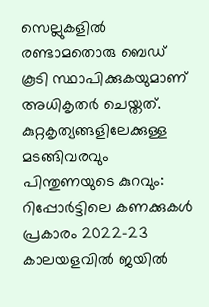സെല്ലുകളിൽ രണ്ടാമതൊരു ബെഡ് കൂടി സ്ഥാപിക്കുകയുമാണ് അധികൃതർ ചെയ്തത്.
കുറ്റകൃത്യങ്ങളിലേക്കുള്ള മടങ്ങിവരവും പിന്തുണയുടെ കുറവും:
റിപ്പോർട്ടിലെ കണക്കുകൾ പ്രകാരം 2022-23 കാലയളവിൽ ജയിൽ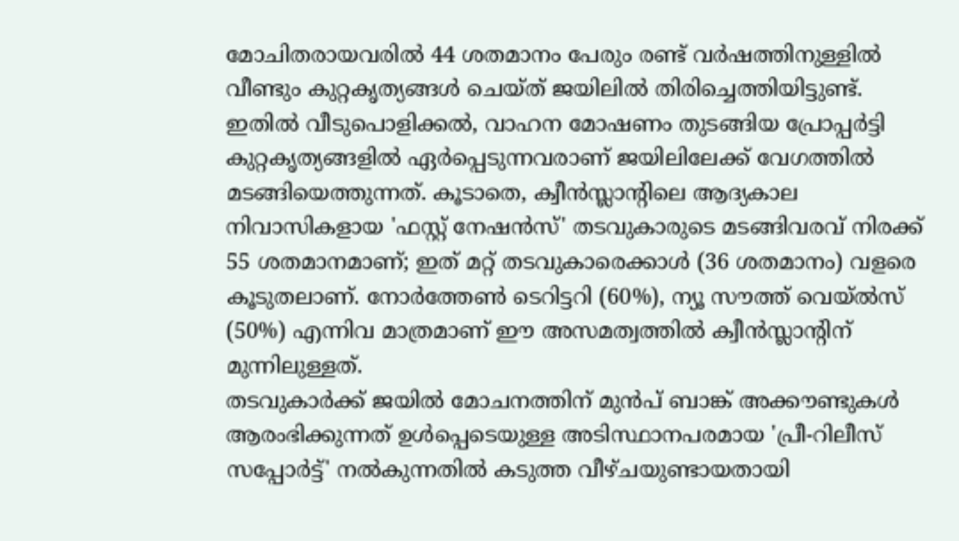മോചിതരായവരിൽ 44 ശതമാനം പേരും രണ്ട് വർഷത്തിനുള്ളിൽ വീണ്ടും കുറ്റകൃത്യങ്ങൾ ചെയ്ത് ജയിലിൽ തിരിച്ചെത്തിയിട്ടുണ്ട്. ഇതിൽ വീടുപൊളിക്കൽ, വാഹന മോഷണം തുടങ്ങിയ പ്രോപ്പർട്ടി കുറ്റകൃത്യങ്ങളിൽ ഏർപ്പെടുന്നവരാണ് ജയിലിലേക്ക് വേഗത്തിൽ മടങ്ങിയെത്തുന്നത്. കൂടാതെ, ക്വീൻസ്ലാന്റിലെ ആദ്യകാല നിവാസികളായ 'ഫസ്റ്റ് നേഷൻസ്' തടവുകാരുടെ മടങ്ങിവരവ് നിരക്ക് 55 ശതമാനമാണ്; ഇത് മറ്റ് തടവുകാരെക്കാൾ (36 ശതമാനം) വളരെ കൂടുതലാണ്. നോർത്തേൺ ടെറിട്ടറി (60%), ന്യൂ സൗത്ത് വെയ്ൽസ് (50%) എന്നിവ മാത്രമാണ് ഈ അസമത്വത്തിൽ ക്വീൻസ്ലാന്റിന് മുന്നിലുള്ളത്.
തടവുകാർക്ക് ജയിൽ മോചനത്തിന് മുൻപ് ബാങ്ക് അക്കൗണ്ടുകൾ ആരംഭിക്കുന്നത് ഉൾപ്പെടെയുള്ള അടിസ്ഥാനപരമായ 'പ്രീ-റിലീസ് സപ്പോർട്ട്' നൽകുന്നതിൽ കടുത്ത വീഴ്ചയുണ്ടായതായി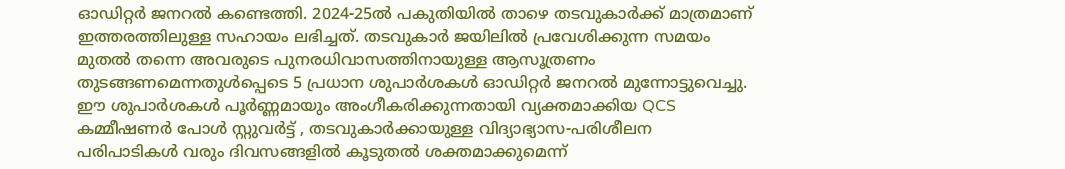ഓഡിറ്റർ ജനറൽ കണ്ടെത്തി. 2024-25ൽ പകുതിയിൽ താഴെ തടവുകാർക്ക് മാത്രമാണ് ഇത്തരത്തിലുള്ള സഹായം ലഭിച്ചത്. തടവുകാർ ജയിലിൽ പ്രവേശിക്കുന്ന സമയം മുതൽ തന്നെ അവരുടെ പുനരധിവാസത്തിനായുള്ള ആസൂത്രണം തുടങ്ങണമെന്നതുൾപ്പെടെ 5 പ്രധാന ശുപാർശകൾ ഓഡിറ്റർ ജനറൽ മുന്നോട്ടുവെച്ചു. ഈ ശുപാർശകൾ പൂർണ്ണമായും അംഗീകരിക്കുന്നതായി വ്യക്തമാക്കിയ QCS കമ്മീഷണർ പോൾ സ്റ്റുവർട്ട് , തടവുകാർക്കായുള്ള വിദ്യാഭ്യാസ-പരിശീലന പരിപാടികൾ വരും ദിവസങ്ങളിൽ കൂടുതൽ ശക്തമാക്കുമെന്ന്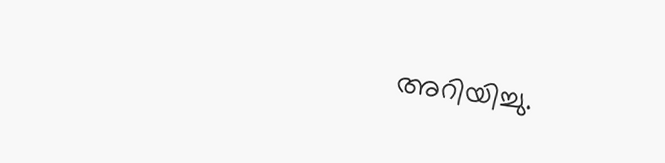അറിയിച്ചു.